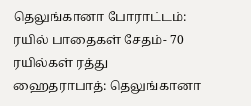தெலுங்கானா போராட்டம்: ரயில் பாதைகள் சேதம்- 70 ரயில்கள் ரத்து
ஹைதராபாத்: தெலுங்கானா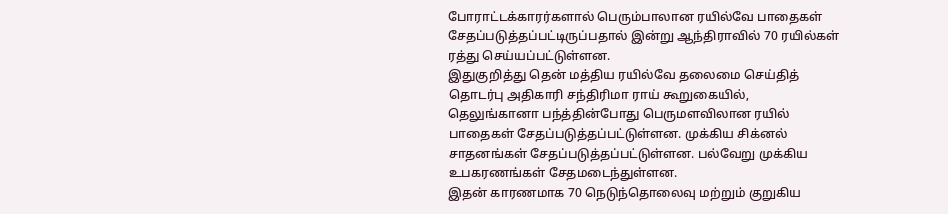போராட்டக்காரர்களால் பெரும்பாலான ரயில்வே பாதைகள் சேதப்படுத்தப்பட்டிருப்பதால் இன்று ஆந்திராவில் 70 ரயில்கள் ரத்து செய்யப்பட்டுள்ளன.
இதுகுறித்து தென் மத்திய ரயில்வே தலைமை செய்தித் தொடர்பு அதிகாரி சந்திரிமா ராய் கூறுகையில், தெலுங்கானா பந்த்தின்போது பெருமளவிலான ரயில் பாதைகள் சேதப்படுத்தப்பட்டுள்ளன. முக்கிய சிக்னல் சாதனங்கள் சேதப்படுத்தப்பட்டுள்ளன. பல்வேறு முக்கிய உபகரணங்கள் சேதமடைந்துள்ளன.
இதன் காரணமாக 70 நெடுந்தொலைவு மற்றும் குறுகிய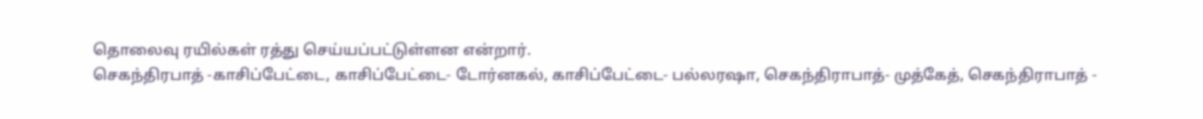தொலைவு ரயில்கள் ரத்து செய்யப்பட்டுள்ளன என்றார்.
செகந்திரபாத் -காசிப்பேட்டை, காசிப்பேட்டை- டோர்னகல், காசிப்பேட்டை- பல்லரஷா, செகந்திராபாத்- முத்கேத், செகந்திராபாத் -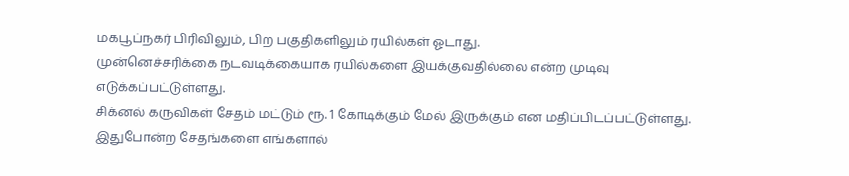மகபூப்நகர் பிரிவிலும், பிற பகுதிகளிலும் ரயில்கள் ஓடாது.
முன்னெச்சரிக்கை நடவடிக்கையாக ரயில்களை இயக்குவதில்லை என்ற முடிவு எடுக்கப்பட்டுள்ளது.
சிக்னல் கருவிகள் சேதம் மட்டும் ரூ. 1 கோடிக்கும் மேல் இருக்கும் என மதிப்பிடப்பட்டுள்ளது. இதுபோன்ற சேதங்களை எங்களால்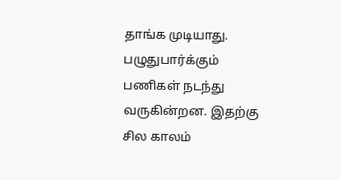தாங்க முடியாது.
பழுதுபார்க்கும் பணிகள் நடந்து வருகின்றன. இதற்கு சில காலம்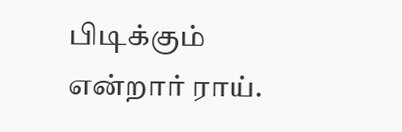பிடிக்கும் என்றார் ராய்.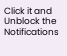Click it and Unblock the Notifications